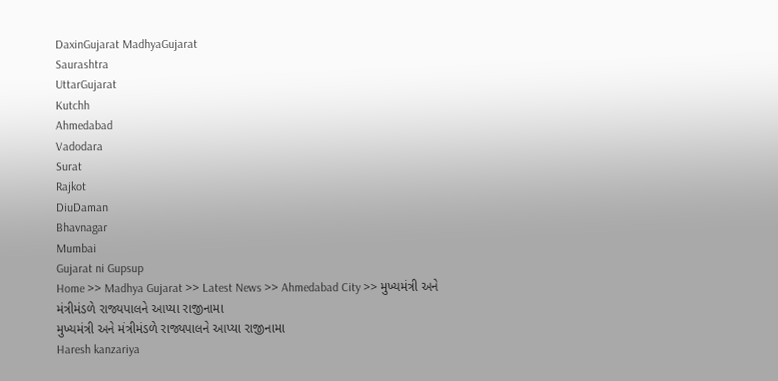DaxinGujarat MadhyaGujarat
Saurashtra
UttarGujarat
Kutchh
Ahmedabad
Vadodara
Surat
Rajkot
DiuDaman
Bhavnagar
Mumbai
Gujarat ni Gupsup
Home >> Madhya Gujarat >> Latest News >> Ahmedabad City >> મુખ્યમંત્રી અને મંત્રીમંડળે રાજ્યપાલને આપ્યા રાજીનામા
મુખ્યમંત્રી અને મંત્રીમંડળે રાજ્યપાલને આપ્યા રાજીનામા
Haresh kanzariya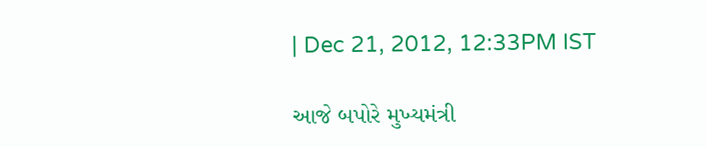| Dec 21, 2012, 12:33PM IST

આજે બપોરે મુખ્યમંત્રી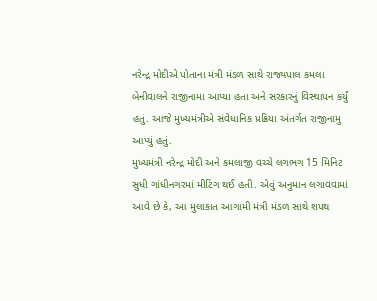નરેન્દ્ર મોદીએ પોતાના મંત્રી મંડળ સાથે રાજ્યપાલ કમલા બેનીવાલને રાજીનામા આપ્યા હતા અને સરકારનું વિસ્થાપન કર્યું હતું. આજે મુખ્યમંત્રીએ સંવેધાનિક પ્રક્રિયા અંતર્ગત રાજીનામુ આપ્યું હતું.
મુખ્યમંત્રી નરેન્દ્ર મોદી અને કમલાજી વચ્ચે લગભગ 15 મિનિટ સુધી ગાંધીનગરમાં મીટિંગ થઈ હતી. એવું અનુમાન લગાવવામાં આવે છે કે, આ મુલાકાત આગામી મંત્રી મંડળ સાથે શપથ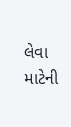લેવા માટેની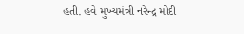હતી. હવે મુખ્યમંત્રી નરેન્દ્ર મોદી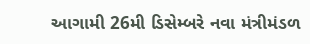આગામી 26મી ડિસેમ્બરે નવા મંત્રીમંડળ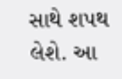સાથે શપથ લેશે. આ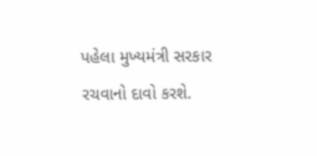પહેલા મુખ્યમંત્રી સરકાર રચવાનો દાવો કરશે.